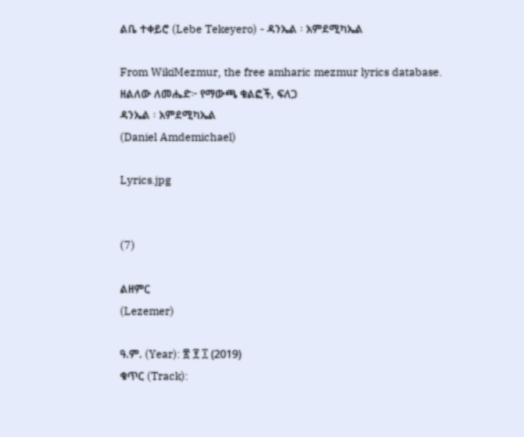ልቤ ተቀይሮ (Lebe Tekeyero) - ዳንኤል ፡ አምደሚካኤል

From WikiMezmur, the free amharic mezmur lyrics database.
ዘልለው ለመሔድ፦ የማውጫ ቁልፎች, ፍለጋ
ዳንኤል ፡ አምደሚካኤል
(Daniel Amdemichael)

Lyrics.jpg


(7)

ልዘምር
(Lezemer)

ዓ.ም. (Year): ፳ ፻ ፲ (2019)
ቁጥር (Track):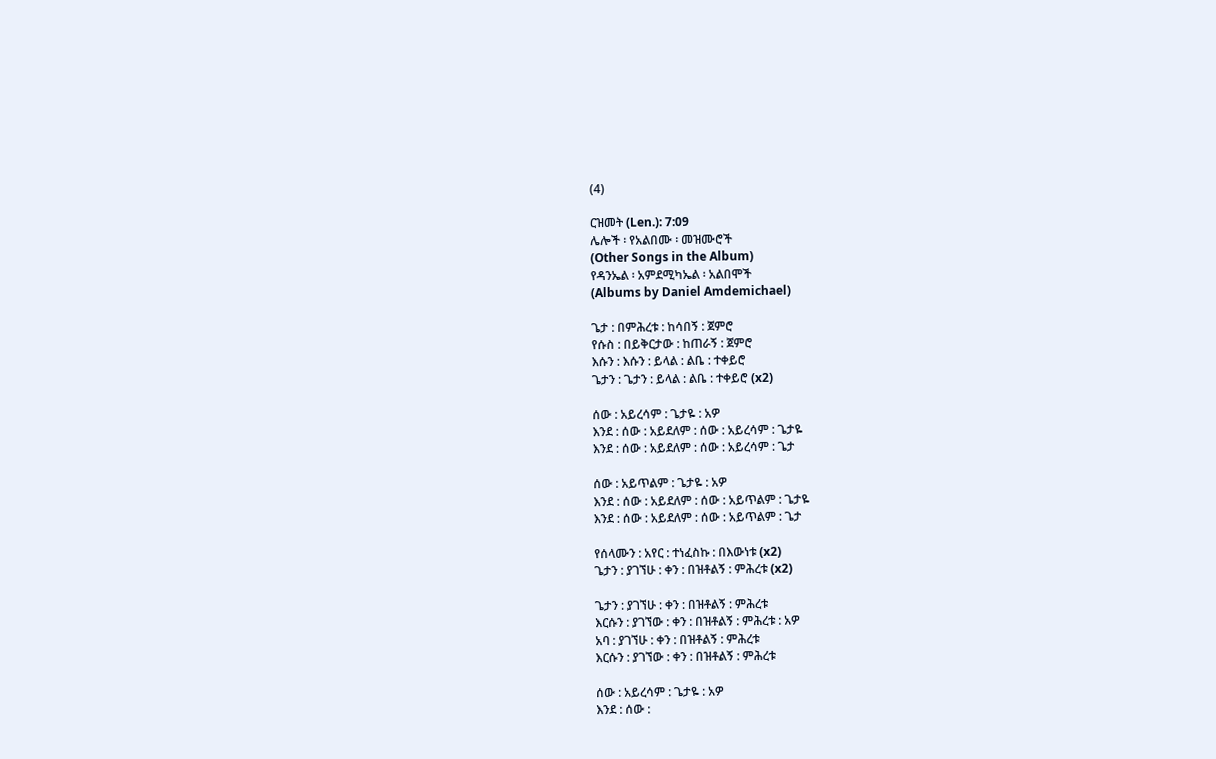(4)

ርዝመት (Len.): 7:09
ሌሎች ፡ የአልበሙ ፡ መዝሙሮች
(Other Songs in the Album)
የዳንኤል ፡ አምደሚካኤል ፡ አልበሞች
(Albums by Daniel Amdemichael)

ጌታ : በምሕረቱ : ከሳበኝ : ጀምሮ
የሱስ : በይቅርታው : ከጠራኝ : ጀምሮ
እሱን : እሱን : ይላል : ልቤ : ተቀይሮ
ጌታን : ጌታን : ይላል : ልቤ : ተቀይሮ (x2)

ሰው : አይረሳም : ጌታዬ : አዎ
እንደ : ሰው : አይደለም : ሰው : አይረሳም : ጌታዬ
እንደ : ሰው : አይደለም : ሰው : አይረሳም : ጌታ

ሰው : አይጥልም : ጌታዬ : አዎ
እንደ : ሰው : አይደለም : ሰው : አይጥልም : ጌታዬ
እንደ : ሰው : አይደለም : ሰው : አይጥልም : ጌታ

የሰላሙን : አየር : ተነፈስኩ : በእውነቱ (x2)
ጌታን : ያገኘሁ : ቀን : በዝቶልኝ : ምሕረቱ (x2)

ጌታን : ያገኘሁ : ቀን : በዝቶልኝ : ምሕረቱ
እርሱን : ያገኘው : ቀን : በዝቶልኝ : ምሕረቱ : አዎ
አባ : ያገኘሁ : ቀን : በዝቶልኝ : ምሕረቱ
እርሱን : ያገኘው : ቀን : በዝቶልኝ : ምሕረቱ

ሰው : አይረሳም : ጌታዬ : አዎ
እንደ : ሰው :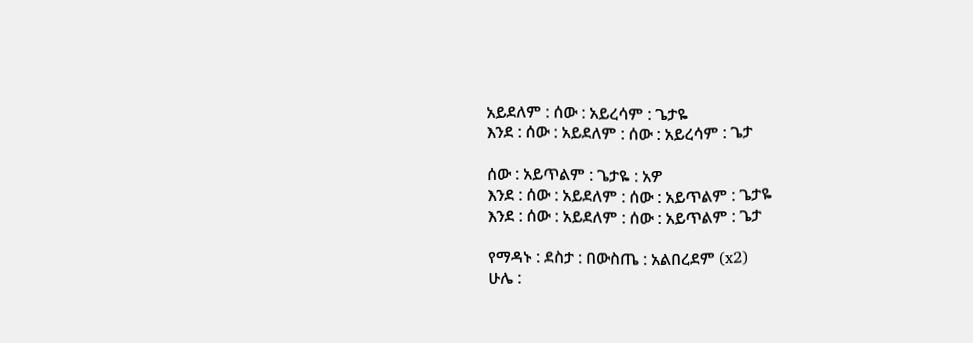አይደለም : ሰው : አይረሳም : ጌታዬ
እንደ : ሰው : አይደለም : ሰው : አይረሳም : ጌታ

ሰው : አይጥልም : ጌታዬ : አዎ
እንደ : ሰው : አይደለም : ሰው : አይጥልም : ጌታዬ
እንደ : ሰው : አይደለም : ሰው : አይጥልም : ጌታ

የማዳኑ : ደስታ : በውስጤ : አልበረደም (x2)
ሁሌ :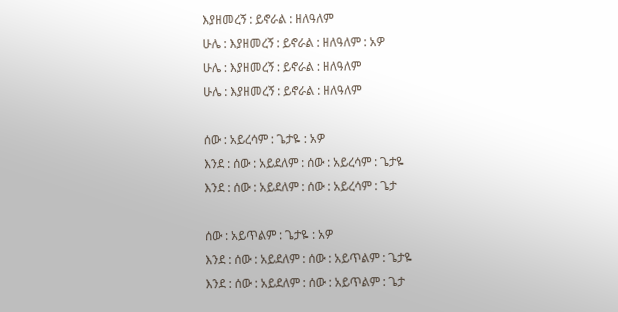እያዘመረኝ : ይኖራል : ዘለዓለም
ሁሌ : እያዘመረኝ : ይኖራል : ዘለዓለም : አዎ
ሁሌ : እያዘመረኝ : ይኖራል : ዘለዓለም
ሁሌ : እያዘመረኝ : ይኖራል : ዘለዓለም

ሰው : አይረሳም : ጌታዬ : አዎ
እንደ : ሰው : አይደለም : ሰው : አይረሳም : ጌታዬ
እንደ : ሰው : አይደለም : ሰው : አይረሳም : ጌታ

ሰው : አይጥልም : ጌታዬ : አዎ
እንደ : ሰው : አይደለም : ሰው : አይጥልም : ጌታዬ
እንደ : ሰው : አይደለም : ሰው : አይጥልም : ጌታ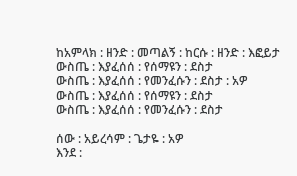ከአምላክ : ዘንድ : መጣልኝ : ከርሱ : ዘንድ : እፎይታ
ውስጤ : እያፈሰሰ : የሰማዩን : ደስታ
ውስጤ : እያፈሰሰ : የመንፈሱን : ደስታ : አዎ
ውስጤ : እያፈሰሰ : የሰማዩን : ደስታ
ውስጤ : እያፈሰሰ : የመንፈሱን : ደስታ

ሰው : አይረሳም : ጌታዬ : አዎ
እንደ :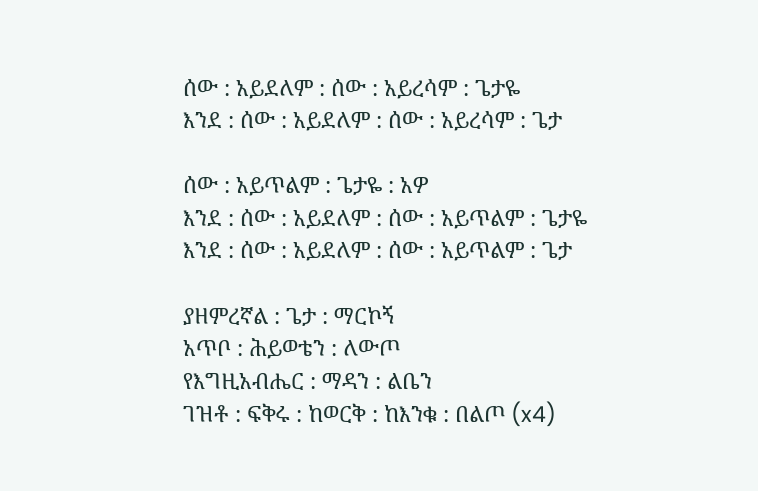ሰው : አይደለም : ሰው : አይረሳም : ጌታዬ
እንደ : ሰው : አይደለም : ሰው : አይረሳም : ጌታ

ሰው : አይጥልም : ጌታዬ : አዎ
እንደ : ሰው : አይደለም : ሰው : አይጥልም : ጌታዬ
እንደ : ሰው : አይደለም : ሰው : አይጥልም : ጌታ

ያዘምረኛል : ጌታ : ማርኮኝ
አጥቦ : ሕይወቴን : ለውጦ
የእግዚአብሔር : ማዳን : ልቤን
ገዝቶ : ፍቅሩ : ከወርቅ : ከእንቁ : በልጦ (x4)